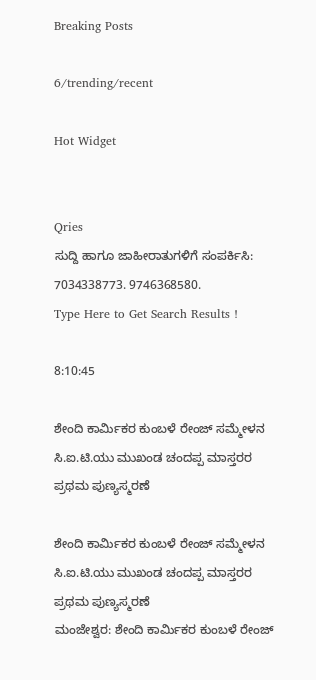Breaking Posts

6/trending/recent

Hot Widget


Qries
ಸುದ್ದಿ ಹಾಗೂ ಜಾಹೀರಾತುಗಳಿಗೆ ಸಂಪರ್ಕಿಸಿ: 7034338773. 9746368580.
Type Here to Get Search Results !

8:10:45

ಶೇಂದಿ ಕಾರ್ಮಿಕರ ಕುಂಬಳೆ ರೇಂಜ್ ಸಮ್ಮೇಳನ ಸಿ.ಐ.ಟಿ.ಯು ಮುಖಂಡ ಚಂದಪ್ಪ ಮಾಸ್ತರರ ಪ್ರಥಮ ಪುಣ್ಯಸ್ಮರಣೆ

ಶೇಂದಿ ಕಾರ್ಮಿಕರ ಕುಂಬಳೆ ರೇಂಜ್ ಸಮ್ಮೇಳನ ಸಿ.ಐ.ಟಿ.ಯು ಮುಖಂಡ ಚಂದಪ್ಪ ಮಾಸ್ತರರ ಪ್ರಥಮ ಪುಣ್ಯಸ್ಮರಣೆ
ಮಂಜೇಶ್ವರ: ಶೇಂದಿ ಕಾರ್ಮಿಕರ ಕುಂಬಳೆ ರೇಂಜ್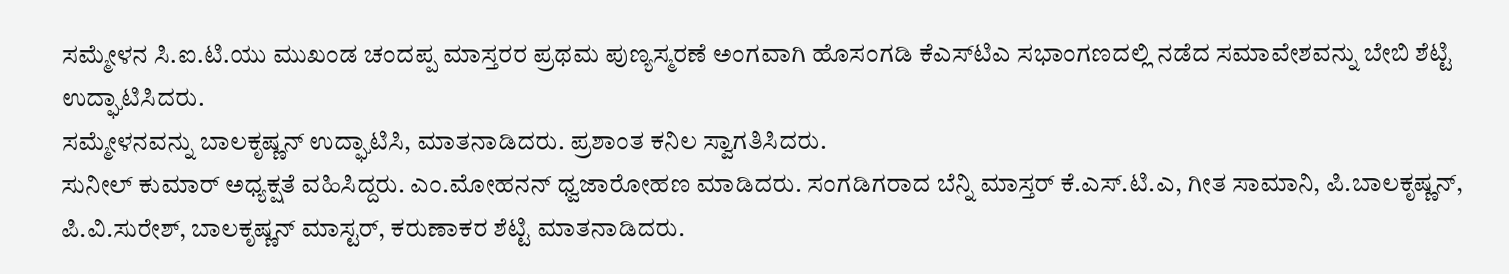ಸಮ್ಮೇಳನ ಸಿ.ಐ.ಟಿ.ಯು ಮುಖಂಡ ಚಂದಪ್ಪ ಮಾಸ್ತರರ ಪ್ರಥಮ ಪುಣ್ಯಸ್ಮರಣೆ ಅಂಗವಾಗಿ ಹೊಸಂಗಡಿ ಕೆಎಸ್‌ಟಿಎ ಸಭಾಂಗಣದಲ್ಲಿ ನಡೆದ ಸಮಾವೇಶವನ್ನು ಬೇಬಿ ಶೆಟ್ಟಿ ಉದ್ಘಾಟಿಸಿದರು.
ಸಮ್ಮೇಳನವನ್ನು ಬಾಲಕೃಷ್ಣನ್ ಉದ್ಘಾಟಿಸಿ, ಮಾತನಾಡಿದರು. ಪ್ರಶಾಂತ ಕನಿಲ ಸ್ವಾಗತಿಸಿದರು.
ಸುನೀಲ್ ಕುಮಾರ್ ಅಧ್ಯಕ್ಷತೆ ವಹಿಸಿದ್ದರು. ಎಂ.ಮೋಹನನ್ ಧ್ವಜಾರೋಹಣ ಮಾಡಿದರು. ಸಂಗಡಿಗರಾದ ಬೆನ್ನಿ ಮಾಸ್ತರ್ ಕೆ.ಎಸ್.ಟಿ.ಎ, ಗೀತ ಸಾಮಾನಿ, ಪಿ.ಬಾಲಕೃಷ್ಣನ್, ಪಿ.ವಿ.ಸುರೇಶ್, ಬಾಲಕೃಷ್ಣನ್ ಮಾಸ್ಟರ್, ಕರುಣಾಕರ ಶೆಟ್ಟಿ ಮಾತನಾಡಿದರು.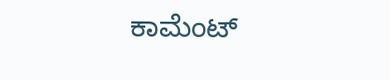ಕಾಮೆಂಟ್‌‌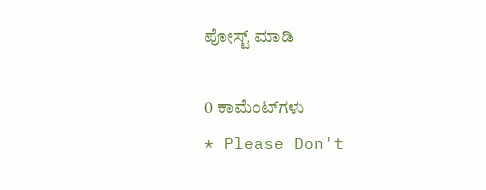ಪೋಸ್ಟ್‌ ಮಾಡಿ

0 ಕಾಮೆಂಟ್‌ಗಳು
* Please Don't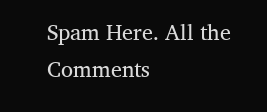Spam Here. All the Comments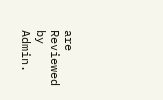are Reviewed by Admin.